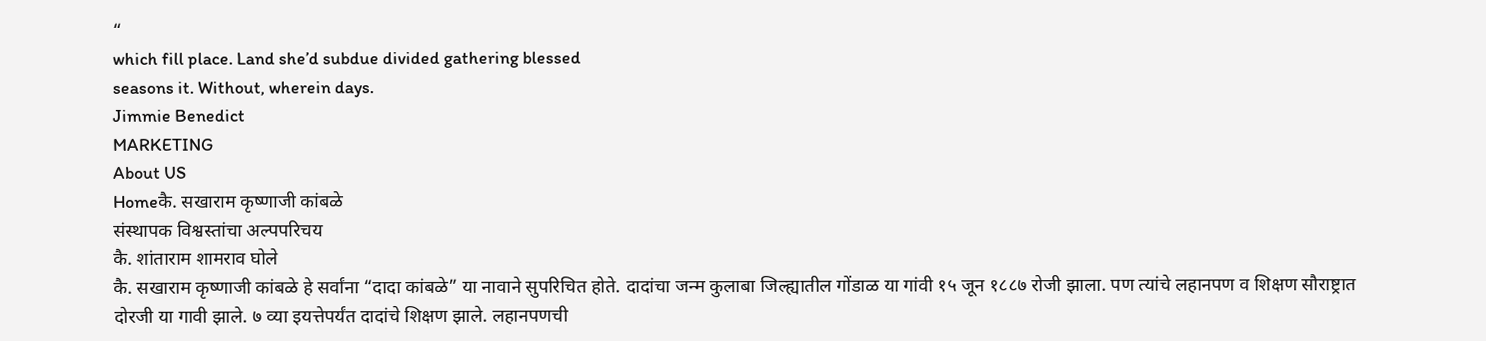“
which fill place. Land she’d subdue divided gathering blessed
seasons it. Without, wherein days.
Jimmie Benedict
MARKETING
About US
Homeकै. सखाराम कृष्णाजी कांबळे
संस्थापक विश्वस्तांचा अल्पपरिचय
कै. शांताराम शामराव घोले
कै. सखाराम कृष्णाजी कांबळे हे सर्वांना “दादा कांबळे” या नावाने सुपरिचित होते. दादांचा जन्म कुलाबा जिल्ह्यातील गोंडाळ या गांवी १५ जून १८८७ रोजी झाला. पण त्यांचे लहानपण व शिक्षण सौराष्ट्रात दोरजी या गावी झाले. ७ व्या इयत्तेपर्यंत दादांचे शिक्षण झाले. लहानपणची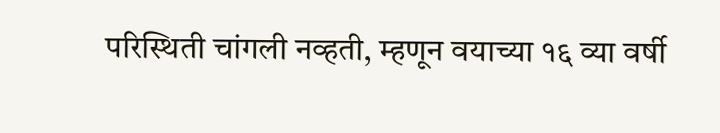परिस्थिती चांगली नव्हती, म्हणून वयाच्या १६ व्या वर्षी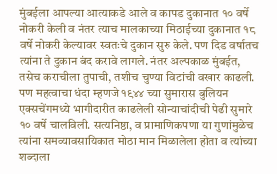मुंबईला आपल्या आत्याकडे आले व कापड दुकानात १० वर्षे नोकरी केली व नंतर त्याच मालकाच्या मिठाईच्या दुकानात १८ वर्षे नोकरी केल्यावर स्वतःचे दुकान सुरु केले. पण दिड वर्षातच त्यांना ते दुकान बंद करावे लागले. नंतर अल्पकाळ मुंबईत, तसेच कराचीला तुपाची, तशीच चुण्या विटांची वखार काढली. पण महत्वाचा धंदा म्हणजे १९४४ च्या सुमारास बुलियन एक्सचेंगमध्ये भागीदारीत काढलेली सोन्याचांदीची पेढी सुमारे १० वर्षे चालविली. सत्यनिष्ठा, व प्रामाणिकपणा या गुणांमुळेच त्यांना समव्यावसायिकात मोठा मान मिळालेला होता व त्यांच्या शब्दाला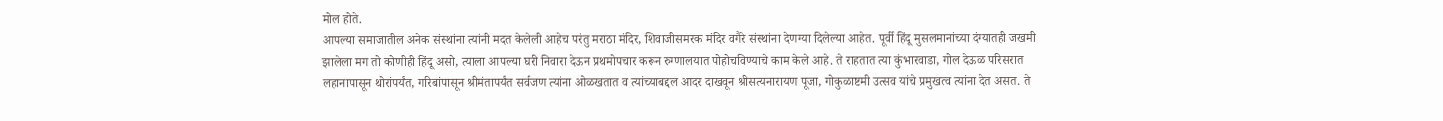मोल होते.
आपल्या समाजातील अनेक संस्थांना त्यांनी मदत केलेली आहेच परंतु मराठा मंदिर, शिवाजीसमरक मंदिर वगैरे संस्थांना देणग्या दिलेल्या आहेत. पूर्वी हिंदू मुसलमानांच्या दंग्यातही जखमी झालेला मग तो कोणीही हिंदू असो, त्याला आपल्या घरी निवारा देऊन प्रथमोपचार करून रुग्णालयात पोहोचविण्याचे काम केले आहे. ते राहतात त्या कुंभारवाडा, गोल देऊळ परिसरात लहानापासून थोरांपर्यंत, गरिबांपासून श्रीमंतापर्यंत सर्वजण त्यांना ओळखतात व त्यांच्याबद्दल आदर दाखवून श्रीसत्यनारायण पूजा, गोकुळाष्टमी उत्सव यांचे प्रमुखत्व त्यांना देत असत. ते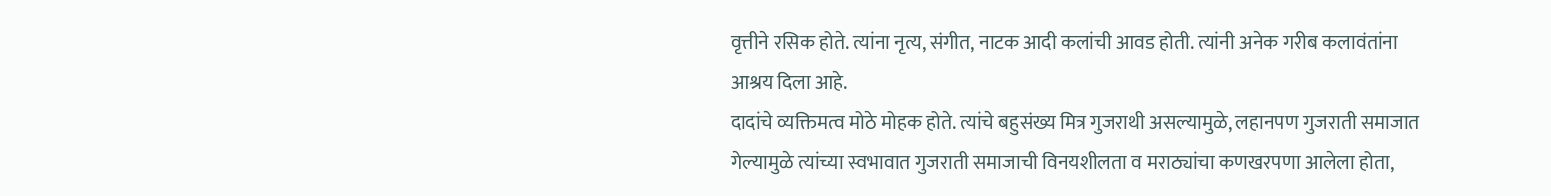वृत्तीने रसिक होते. त्यांना नृत्य, संगीत, नाटक आदी कलांची आवड होती. त्यांनी अनेक गरीब कलावंतांना आश्रय दिला आहे.
दादांचे व्यक्तिमत्व मोठे मोहक होते. त्यांचे बहुसंख्य मित्र गुजराथी असल्यामुळे, लहानपण गुजराती समाजात गेल्यामुळे त्यांच्या स्वभावात गुजराती समाजाची विनयशीलता व मराठ्यांचा कणखरपणा आलेला होता,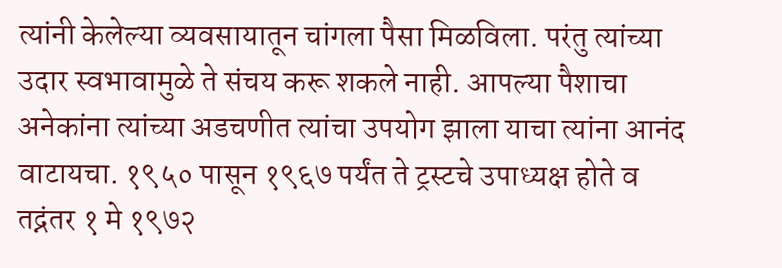त्यांनी केलेल्या व्यवसायातून चांगला पैसा मिळविला. परंतु त्यांच्या उदार स्वभावामुळे ते संचय करू शकले नाही. आपल्या पैशाचा अनेकांना त्यांच्या अडचणीत त्यांचा उपयोग झाला याचा त्यांना आनंद वाटायचा. १९५० पासून १९६७ पर्यंत ते ट्रस्टचे उपाध्यक्ष होते व तद्नंतर १ मे १९७२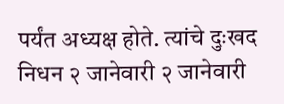पर्यंत अध्यक्ष होते. त्यांचे दुःखद निधन २ जानेवारी २ जानेवारी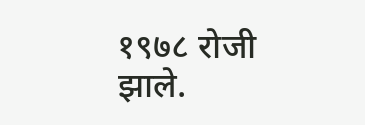१९७८ रोजी झाले.